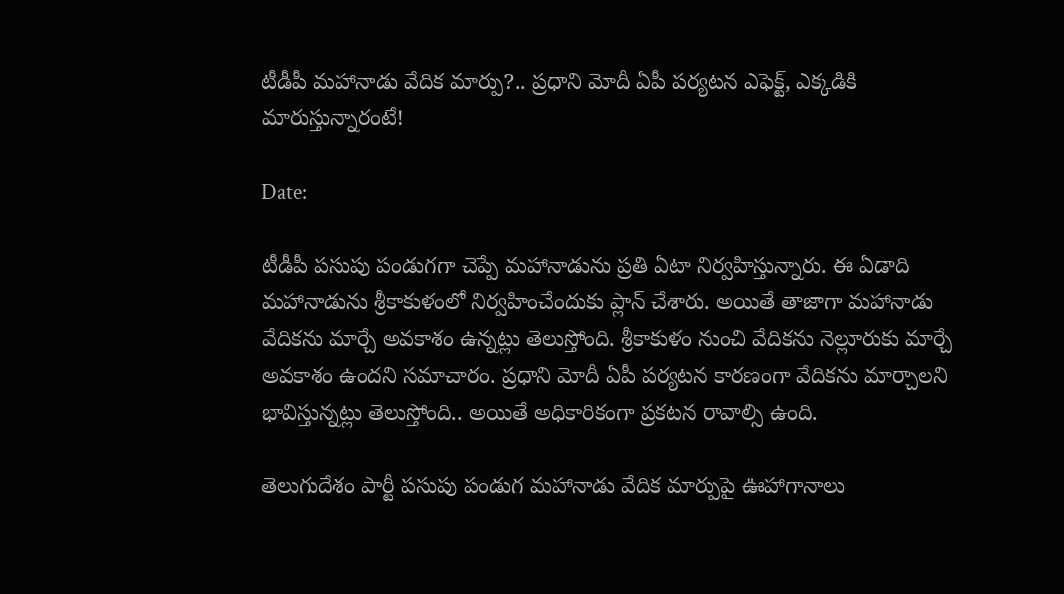టీడీపీ మహానాడు వేదిక మార్పు?.. ప్రధాని మోదీ ఏపీ పర్యటన ఎఫెక్ట్, ఎక్కడికి మారుస్తున్నారంటే!

Date:

టీడీపీ పసుపు పండుగగా చెప్పే మహానాడును ప్రతి ఏటా నిర్వహిస్తున్నారు. ఈ ఏడాది మహానాడును శ్రీకాకుళంలో నిర్వహించేందుకు ప్లాన్ చేశారు. అయితే తాజాగా మహానాడు వేదికను మార్చే అవకాశం ఉన్నట్లు తెలుస్తోంది. శ్రీకాకుళం నుంచి వేదికను నెల్లూరుకు మార్చే అవకాశం ఉందని సమాచారం. ప్రధాని మోదీ ఏపీ పర్యటన కారణంగా వేదికను మార్చాలని భావిస్తున్నట్లు తెలుస్తోంది.. అయితే అధికారికంగా ప్రకటన రావాల్సి ఉంది.

తెలుగుదేశం పార్టీ పసుపు పండుగ మహానాడు వేదిక మార్పుపై ఊహాగానాలు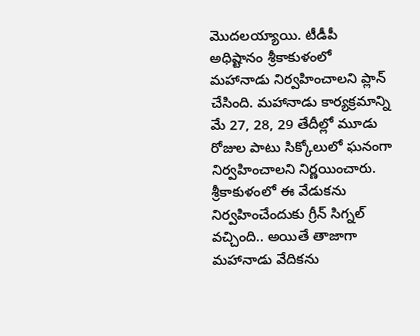మొదలయ్యాయి. టీడీపీ అధిష్టానం శ్రీకాకుళంలో మహానాడు నిర్వహించాలని ప్లాన్ చేసింది. మహానాడు కార్యక్రమాన్ని మే 27, 28, 29 తేదీల్లో మూడు రోజుల పాటు సిక్కోలులో ఘనంగా నిర్వహించాలని నిర్ణయించారు. శ్రీకాకుళంలో ఈ వేడుకను నిర్వహించేందుకు గ్రీన్ సిగ్నల్ వచ్చింది.. అయితే తాజాగా మహానాడు వేదికను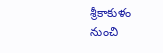శ్రీకాకుళం నుంచి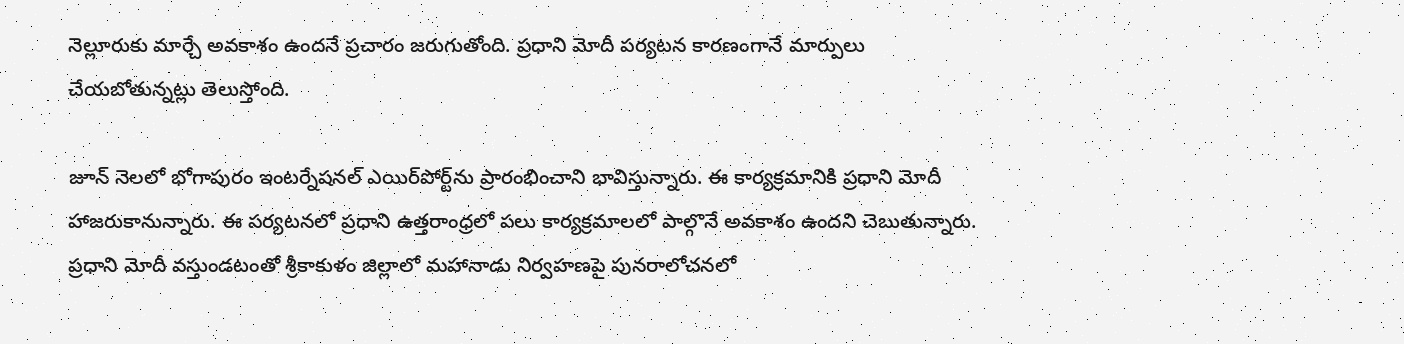నెల్లూరుకు మార్చే అవకాశం ఉందనే ప్రచారం జరుగుతోంది. ప్రధాని మోదీ పర్యటన కారణంగానే మార్పులు చేయబోతున్నట్లు తెలుస్తోంది.

జూన్ నెలలో భోగాపురం ఇంటర్నేషనల్ ఎయిర్‌పోర్ట్‌ను ప్రారంభించాని భావిస్తున్నారు. ఈ కార్యక్రమానికి ప్రధాని మోదీ హాజరుకానున్నారు. ఈ పర్యటనలో ప్రధాని ఉత్తరాంధ్రలో పలు కార్యక్రమాలలో పాల్గొనే అవకాశం ఉందని చెబుతున్నారు. ప్రధాని మోదీ వస్తుండటంతో శ్రీకాకుళం జిల్లాలో మహానాడు నిర్వహణపై పునరాలోచనలో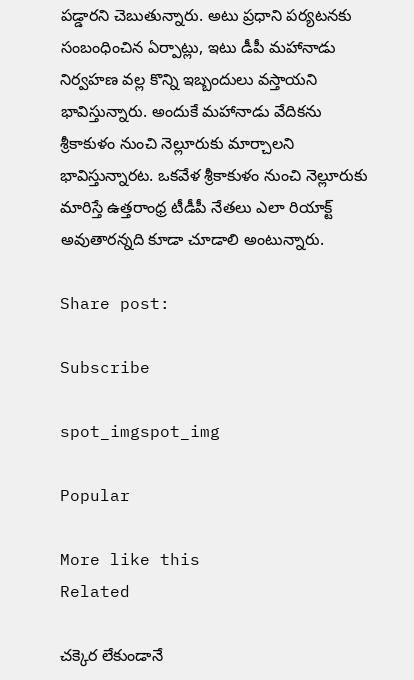పడ్డారని చెబుతున్నారు. అటు ప్రధాని పర్యటనకు సంబంధించిన ఏర్పాట్లు, ఇటు డీపీ మహానాడు నిర్వహణ వల్ల కొన్ని ఇబ్బందులు వస్తాయని భావిస్తున్నారు. అందుకే మహానాడు వేదికను శ్రీకాకుళం నుంచి నెల్లూరుకు మార్చాలని భావిస్తున్నారట. ఒకవేళ శ్రీకాకుళం నుంచి నెల్లూరుకు మారిస్తే ఉత్తరాంధ్ర టీడీపీ నేతలు ఎలా రియాక్ట్ అవుతారన్నది కూడా చూడాలి అంటున్నారు.

Share post:

Subscribe

spot_imgspot_img

Popular

More like this
Related

చక్కెర లేకుండానే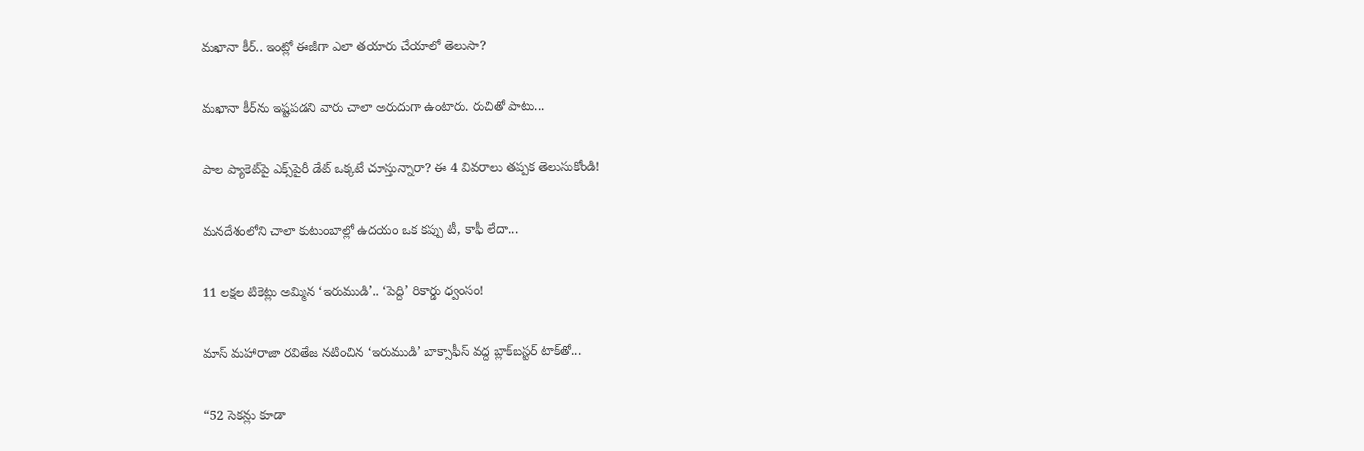మఖానా కీర్.. ఇంట్లో ఈజీగా ఎలా తయారు చేయాలో తెలుసా?

మఖానా కీర్‌ను ఇష్టపడని వారు చాలా అరుదుగా ఉంటారు. రుచితో పాటు...

పాల ప్యాకెట్‌పై ఎక్స్‌పైరీ డేట్ ఒక్కటే చూస్తున్నారా? ఈ 4 వివరాలు తప్పక తెలుసుకోండి!

మనదేశంలోని చాలా కుటుంబాల్లో ఉదయం ఒక కప్పు టీ, కాఫీ లేదా...

11 లక్షల టికెట్లు అమ్మిన ‘ఇరుముడి’.. ‘పెద్ది’ రికార్డు ధ్వంసం!

మాస్ మహారాజా రవితేజ నటించిన ‘ఇరుముడి’ బాక్సాఫీస్ వద్ద బ్లాక్‌బస్టర్ టాక్‌తో...

“52 సెకన్లు కూడా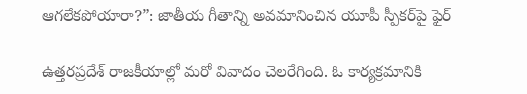ఆగలేకపోయారా?”: జాతీయ గీతాన్ని అవమానించిన యూపీ స్పీకర్‌పై ఫైర్

ఉత్తరప్రదేశ్ రాజకీయాల్లో మరో వివాదం చెలరేగింది. ఓ కార్యక్రమానికి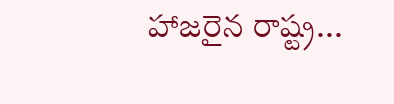హాజరైన రాష్ట్ర...